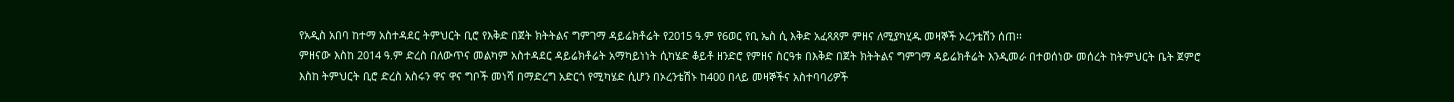የአዲስ አበባ ከተማ አስተዳደር ትምህርት ቢሮ የእቅድ በጀት ክትትልና ግምገማ ዳይሬክቶሬት የ2015 ዓ.ም የ6ወር የቢ ኤስ ሲ እቅድ አፈጻጸም ምዘና ለሚያካሂዱ መዛኞች ኦረንቴሽን ሰጠ፡፡
ምዘናው እስከ 2014 ዓ.ም ድረስ በለውጥና መልካም አስተዳደር ዳይሬክቶሬት አማካይነነት ሲካሄድ ቆይቶ ዘንድሮ የምዘና ስርዓቱ በእቅድ በጀት ክትትልና ግምገማ ዳይሬክቶሬት እንዲመራ በተወሰነው መሰረት ከትምህርት ቤት ጀምሮ እስከ ትምህርት ቢሮ ድረስ አስሩን ዋና ዋና ግቦች መነሻ በማድረግ አድርጎ የሚካሄድ ሲሆን በኦረንቴሽኑ ከ400 በላይ መዛኞችና አስተባባሪዎች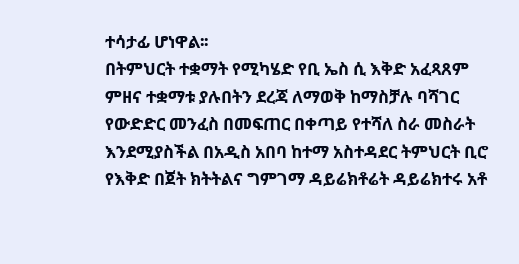ተሳታፊ ሆነዋል፡፡
በትምህርት ተቋማት የሚካሄድ የቢ ኤስ ሲ እቅድ አፈጻጸም ምዘና ተቋማቱ ያሉበትን ደረጃ ለማወቅ ከማስቻሉ ባሻገር የውድድር መንፈስ በመፍጠር በቀጣይ የተሻለ ስራ መስራት እንደሚያስችል በአዲስ አበባ ከተማ አስተዳደር ትምህርት ቢሮ የእቅድ በጀት ክትትልና ግምገማ ዳይሬክቶሬት ዳይሬክተሩ አቶ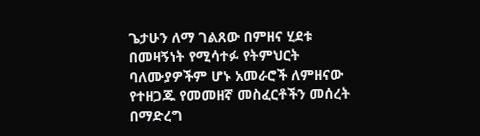ጌታሁን ለማ ገልጸው በምዘና ሂደቱ በመዛኝነት የሚሳተፉ የትምህርት ባለሙያዎችም ሆኑ አመራሮች ለምዘናው የተዘጋጁ የመመዘኛ መስፈርቶችን መሰረት በማድረግ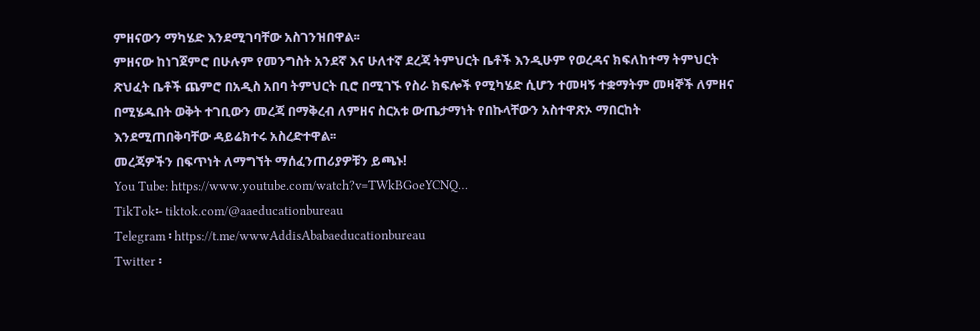ምዘናውን ማካሄድ እንደሚገባቸው አስገንዝበዋል፡፡
ምዘናው ከነገጀምሮ በሁሉም የመንግስት አንደኛ እና ሁለተኛ ደረጃ ትምህርት ቤቶች እንዲሁም የወረዳና ክፍለከተማ ትምህርት ጽህፈት ቤቶች ጨምሮ በአዲስ አበባ ትምህርት ቢሮ በሚገኙ የስራ ክፍሎች የሚካሄድ ሲሆን ተመዛኝ ተቋማትም መዛኞች ለምዘና በሚሄዱበት ወቅት ተገቢውን መረጃ በማቅረብ ለምዘና ስርአቱ ውጤታማነት የበኩላቸውን አስተዋጽኦ ማበርከት እንደሚጠበቅባቸው ዳይሬክተሩ አስረድተዋል፡፡
መረጃዎችን በፍጥነት ለማግኘት ማሰፈንጠሪያዎቹን ይጫኑ!
You Tube: https://www.youtube.com/watch?v=TWkBGoeYCNQ…
TikTok፡- tiktok.com/@aaeducationbureau
Telegram ፡ https://t.me/wwwAddisAbabaeducationbureau
Twitter ፡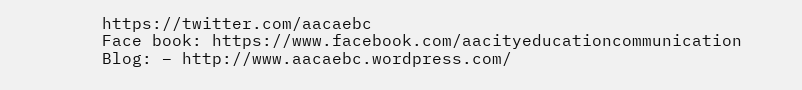https://twitter.com/aacaebc
Face book: https://www.facebook.com/aacityeducationcommunication
Blog: – http://www.aacaebc.wordpress.com/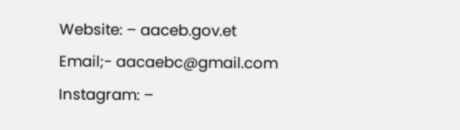Website: – aaceb.gov.et
Email;- aacaebc@gmail.com
Instagram: –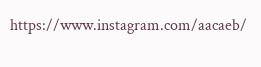https://www.instagram.com/aacaeb/